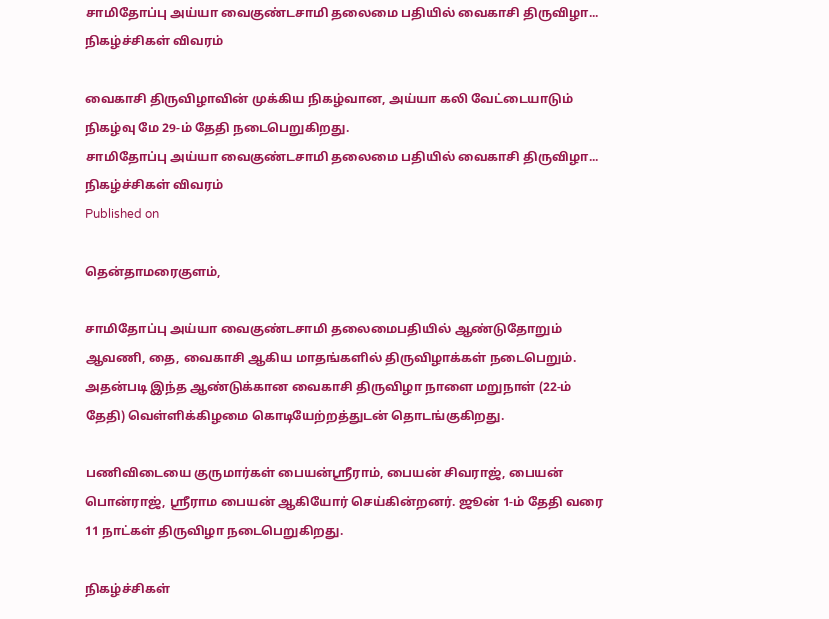சாமிதோப்பு அய்யா வைகுண்டசாமி தலைமை பதியில் வைகாசி திருவிழா... நிகழ்ச்சிகள் விவரம்

வைகாசி திருவிழாவின் முக்கிய நிகழ்வான, அய்யா கலி வேட்டையாடும் நிகழ்வு மே 29-ம் தேதி நடைபெறுகிறது.
சாமிதோப்பு அய்யா வைகுண்டசாமி தலைமை பதியில் வைகாசி திருவிழா... நிகழ்ச்சிகள் விவரம்
Published on

தென்தாமரைகுளம்,

சாமிதோப்பு அய்யா வைகுண்டசாமி தலைமைபதியில் ஆண்டுதோறும் ஆவணி, தை, வைகாசி ஆகிய மாதங்களில் திருவிழாக்கள் நடைபெறும். அதன்படி இந்த ஆண்டுக்கான வைகாசி திருவிழா நாளை மறுநாள் (22-ம் தேதி) வெள்ளிக்கிழமை கொடியேற்றத்துடன் தொடங்குகிறது.

பணிவிடையை குருமார்கள் பையன்ஸ்ரீராம், பையன் சிவராஜ், பையன் பொன்ராஜ், ஸ்ரீராம பையன் ஆகியோர் செய்கின்றனர். ஜூன் 1-ம் தேதி வரை 11 நாட்கள் திருவிழா நடைபெறுகிறது.

நிகழ்ச்சிகள்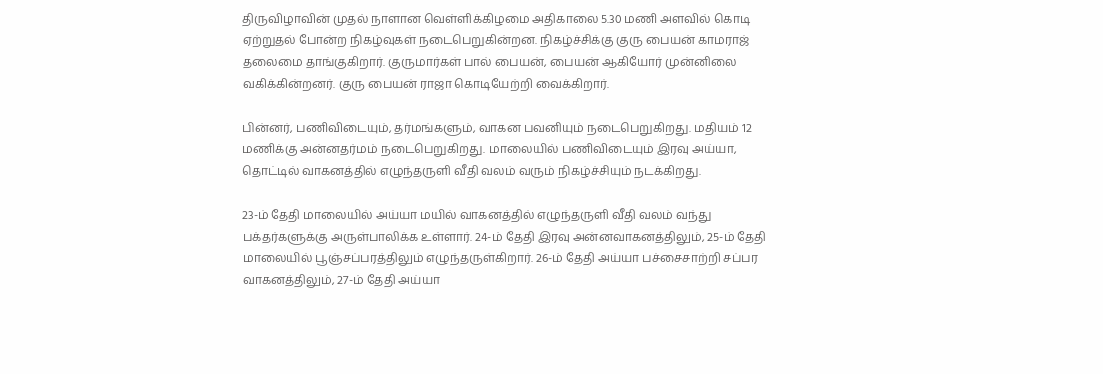திருவிழாவின் முதல் நாளான வெள்ளிக்கிழமை அதிகாலை 5.30 மணி அளவில் கொடி ஏற்றுதல் போன்ற நிகழ்வுகள் நடைபெறுகின்றன. நிகழ்ச்சிக்கு குரு பையன் காமராஜ் தலைமை தாங்குகிறார். குருமார்கள் பால் பையன், பையன் ஆகியோர் முன்னிலை வகிக்கின்றனர். குரு பையன் ராஜா கொடியேற்றி வைக்கிறார்.

பின்னர், பணிவிடையும், தர்மங்களும், வாகன பவனியும் நடைபெறுகிறது. மதியம் 12 மணிக்கு அன்னதர்மம் நடைபெறுகிறது. மாலையில் பணிவிடையும் இரவு அய்யா, தொட்டில் வாகனத்தில் எழுந்தருளி வீதி வலம் வரும் நிகழ்ச்சியும் நடக்கிறது.

23-ம் தேதி மாலையில் அய்யா மயில் வாகனத்தில் எழுந்தருளி வீதி வலம் வந்து பக்தர்களுக்கு அருள்பாலிக்க உள்ளார். 24-ம் தேதி இரவு அன்னவாகனத்திலும், 25-ம் தேதி மாலையில் பூஞ்சப்பரத்திலும் எழுந்தருள்கிறார். 26-ம் தேதி அய்யா பச்சைசாற்றி சப்பர வாகனத்திலும், 27-ம் தேதி அய்யா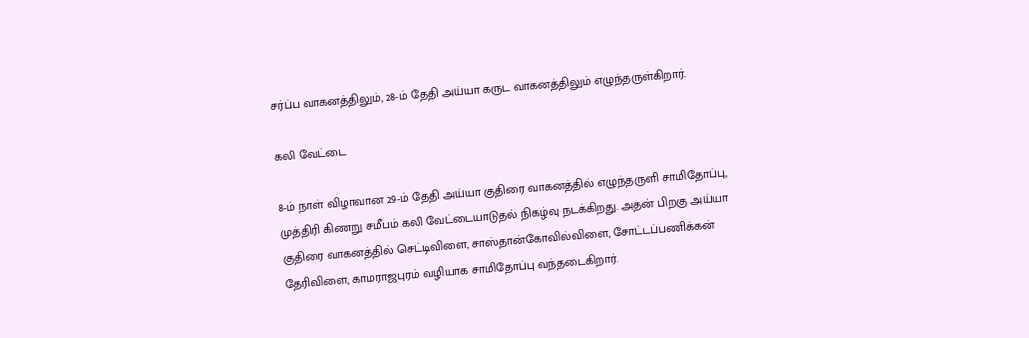சர்ப்ப வாகனத்திலும், 28-ம் தேதி அய்யா கருட வாகனத்திலும் எழுந்தருள்கிறார்.

கலி வேட்டை

8-ம் நாள் விழாவான 29-ம் தேதி அய்யா குதிரை வாகனத்தில் எழுந்தருளி சாமிதோப்பு, முத்திரி கிணறு சமீபம் கலி வேட்டையாடுதல் நிகழ்வு நடக்கிறது. அதன் பிறகு அய்யா குதிரை வாகனத்தில் செட்டிவிளை, சாஸ்தான்கோவில்விளை, சோட்டப்பணிக்கன் தேரிவிளை, காமராஜபுரம் வழியாக சாமிதோப்பு வந்தடைகிறார்.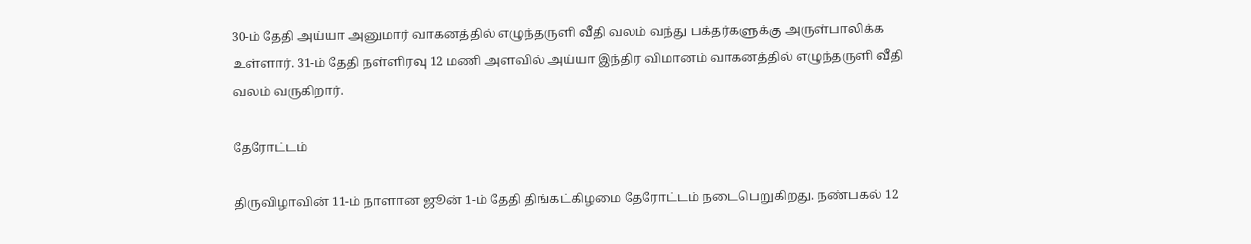30-ம் தேதி அய்யா அனுமார் வாகனத்தில் எழுந்தருளி வீதி வலம் வந்து பக்தர்களுக்கு அருள்பாலிக்க உள்ளார். 31-ம் தேதி நள்ளிரவு 12 மணி அளவில் அய்யா இந்திர விமானம் வாகனத்தில் எழுந்தருளி வீதி வலம் வருகிறார்.

தேரோட்டம்

திருவிழாவின் 11-ம் நாளான ஜூன் 1-ம் தேதி திங்கட்கிழமை தேரோட்டம் நடைபெறுகிறது. நண்பகல் 12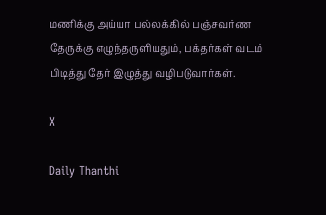மணிக்கு அய்யா பல்லக்கில் பஞ்சவர்ண தேருக்கு எழுந்தருளியதும், பக்தர்கள் வடம் பிடித்து தேர் இழுத்து வழிபடுவார்கள்.

X

Daily Thanthi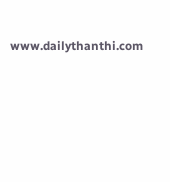www.dailythanthi.com